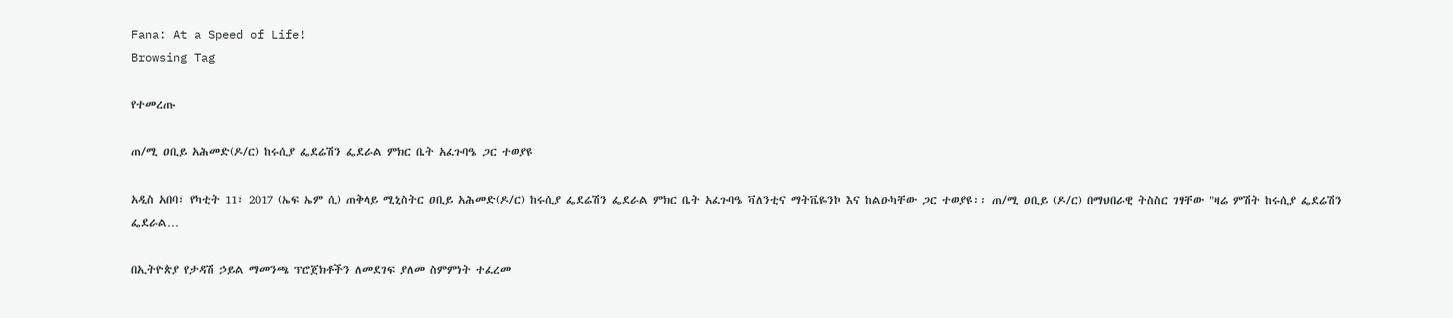Fana: At a Speed of Life!
Browsing Tag

የተመረጡ

ጠ/ሚ ዐቢይ አሕመድ(ዶ/ር) ከሩሲያ ፌደሬሽን ፌደራል ምክር ቤት አፈጉባዔ ጋር ተወያዩ

አዲስ አበባ፣ የካቲት 11፣ 2017 (ኤፍ ኤም ሲ) ጠቅላይ ሚኒስትር ዐቢይ አሕመድ(ዶ/ር) ከሩሲያ ፌደሬሽን ፌደራል ምክር ቤት አፈጉባዔ ቫለንቲና ማትቬዬንኮ እና ከልዑካቸው ጋር ተወያዩ፡፡ ጠ/ሚ ዐቢይ (ዶ/ር) በማህበራዊ ትስስር ገፃቸው "ዛሬ ምሽት ከሩሲያ ፌደሬሽን ፌደራል…

በኢትዮጵያ የታዳሽ ኃይል ማመንጫ ፕሮጀክቶችን ለመደገፍ ያለመ ስምምነት ተፈረመ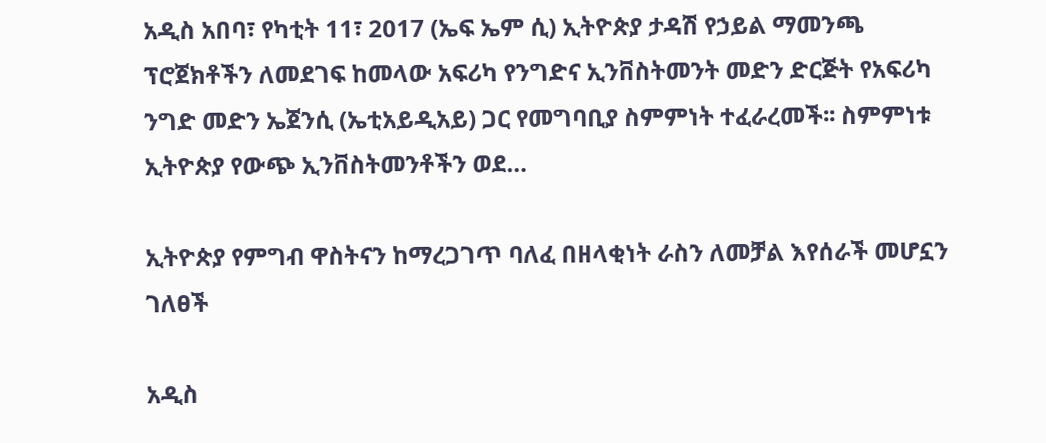አዲስ አበባ፣ የካቲት 11፣ 2017 (ኤፍ ኤም ሲ) ኢትዮጵያ ታዳሽ የኃይል ማመንጫ ፕሮጀክቶችን ለመደገፍ ከመላው አፍሪካ የንግድና ኢንቨስትመንት መድን ድርጅት የአፍሪካ ንግድ መድን ኤጀንሲ (ኤቲአይዲአይ) ጋር የመግባቢያ ስምምነት ተፈራረመች፡፡ ስምምነቱ ኢትዮጵያ የውጭ ኢንቨስትመንቶችን ወደ…

ኢትዮጵያ የምግብ ዋስትናን ከማረጋገጥ ባለፈ በዘላቂነት ራስን ለመቻል እየሰራች መሆኗን ገለፀች

አዲስ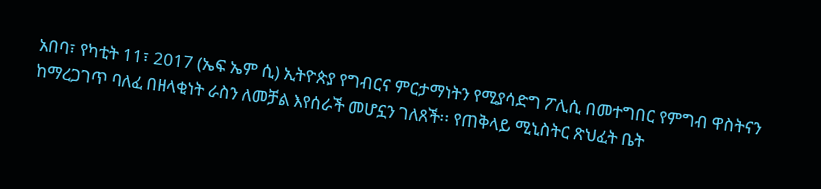አበባ፣ የካቲት 11፣ 2017 (ኤፍ ኤም ሲ) ኢትዮጵያ የግብርና ምርታማነትን የሚያሳድግ ፖሊሲ በመተግበር የምግብ ዋስትናን ከማረጋገጥ ባለፈ በዘላቂነት ራስን ለመቻል እየሰራች መሆኗን ገለጸች፡፡ የጠቅላይ ሚኒስትር ጽህፈት ቤት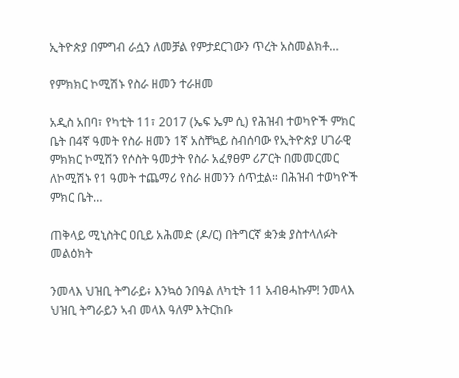ኢትዮጵያ በምግብ ራሷን ለመቻል የምታደርገውን ጥረት አስመልክቶ…

የምክክር ኮሚሽኑ የስራ ዘመን ተራዘመ

አዲስ አበባ፣ የካቲት 11፣ 2017 (ኤፍ ኤም ሲ) የሕዝብ ተወካዮች ምክር ቤት በ4ኛ ዓመት የስራ ዘመን 1ኛ አስቸኳይ ስብሰባው የኢትዮጵያ ሀገራዊ ምክክር ኮሚሽን የሶስት ዓመታት የስራ አፈፃፀም ሪፖርት በመመርመር ለኮሚሽኑ የ1 ዓመት ተጨማሪ የስራ ዘመንን ሰጥቷል። በሕዝብ ተወካዮች ምክር ቤት…

ጠቅላይ ሚኒስትር ዐቢይ አሕመድ (ዶ/ር) በትግርኛ ቋንቋ ያስተላለፉት መልዕክት

ንመላእ ህዝቢ ትግራይ፥ እንኳዕ ንበዓል ለካቲት 11 አብፀሓኩም! ንመላእ ህዝቢ ትግራይን ኣብ መላእ ዓለም እትርከቡ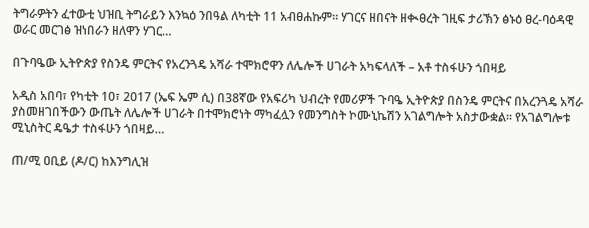ትግራዎትን ፈተውቲ ህዝቢ ትግራይን እንኳዕ ንበዓል ለካቲት 11 አብፀሐኩም። ሃገርና ዘበናት ዘቊፀረት ገዚፍ ታሪኽን ፅኑዕ ፀረ-ባዕዳዊ ወራር መርገፅ ዝነበራን ዘለዋን ሃገር…

በጉባዔው ኢትዮጵያ የስንዴ ምርትና የአረንጓዴ አሻራ ተሞክሮዋን ለሌሎች ሀገራት አካፍላለች – አቶ ተስፋሁን ጎበዛይ

አዲስ አበባ፣ የካቲት 10፣ 2017 (ኤፍ ኤም ሲ) በ38ኛው የአፍሪካ ህብረት የመሪዎች ጉባዔ ኢትዮጵያ በስንዴ ምርትና በአረንጓዴ አሻራ ያስመዘገበችውን ውጤት ለሌሎች ሀገራት በተሞክሮነት ማካፈሏን የመንግስት ኮሙኒኬሽን አገልግሎት አስታውቋል፡፡ የአገልግሎቱ ሚኒስትር ዴዔታ ተስፋሁን ጎበዛይ…

ጠ/ሚ ዐቢይ (ዶ/ር) ከእንግሊዝ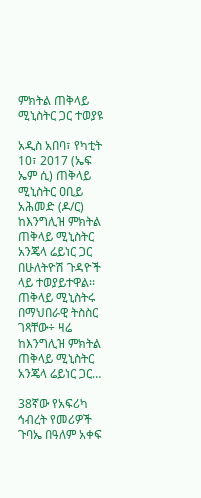ምክትል ጠቅላይ ሚኒስትር ጋር ተወያዩ

አዲስ አበባ፣ የካቲት 10፣ 2017 (ኤፍ ኤም ሲ) ጠቅላይ ሚኒስትር ዐቢይ አሕመድ (ዶ/ር) ከእንግሊዝ ምክትል ጠቅላይ ሚኒስትር አንጄላ ሬይነር ጋር በሁለትዮሽ ጉዳዮች ላይ ተወያይተዋል፡፡ ጠቅላይ ሚኒስትሩ በማህበራዊ ትስስር ገጻቸው÷ ዛሬ ከእንግሊዝ ምክትል ጠቅላይ ሚኒስትር አንጄላ ሬይነር ጋር…

38ኛው የአፍሪካ ኅብረት የመሪዎች ጉባኤ በዓለም አቀፍ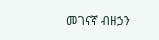መገናኛ ብዘኃን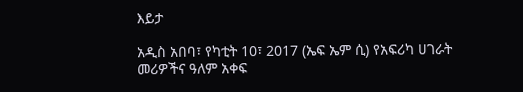እይታ

አዲስ አበባ፣ የካቲት 10፣ 2017 (ኤፍ ኤም ሲ) የአፍሪካ ሀገራት መሪዎችና ዓለም አቀፍ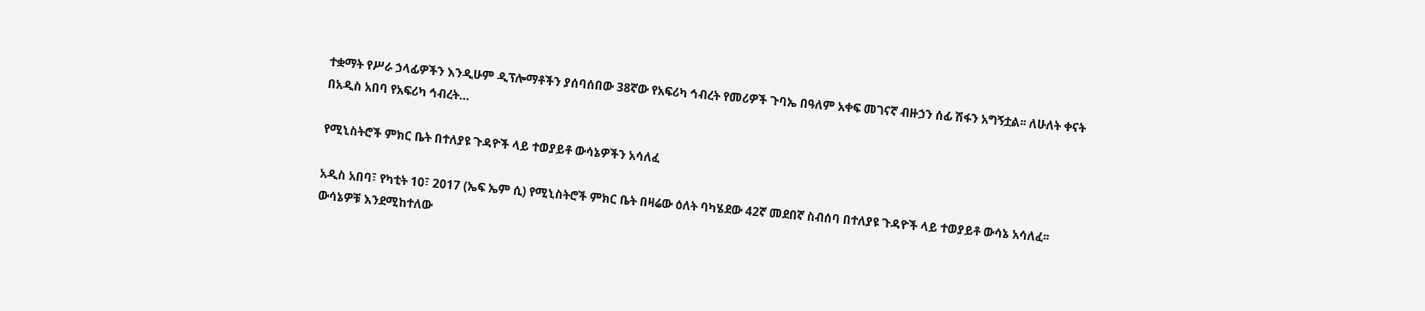ተቋማት የሥራ ኃላፊዎችን እንዲሁም ዲፕሎማቶችን ያሰባሰበው 38ኛው የአፍሪካ ኅብረት የመሪዎች ጉባኤ በዓለም አቀፍ መገናኛ ብዙኃን ሰፊ ሽፋን አግኝቷል፡፡ ለሁለት ቀናት በአዲስ አበባ የአፍሪካ ኅብረት…

የሚኒስትሮች ምክር ቤት በተለያዩ ጉዳዮች ላይ ተወያይቶ ውሳኔዎችን አሳለፈ

አዲስ አበባ፣ የካቲት 10፣ 2017 (ኤፍ ኤም ሲ) የሚኒስትሮች ምክር ቤት በዛሬው ዕለት ባካሄደው 42ኛ መደበኛ ስብሰባ በተለያዩ ጉዳዮች ላይ ተወያይቶ ውሳኔ አሳለፈ፡፡ ውሳኔዎቹ እንደሚከተለው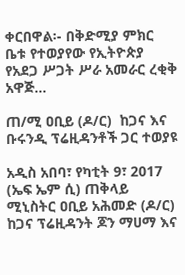ቀርበዋል፡- በቅድሚያ ምክር ቤቱ የተወያየው የኢትዮጵያ የአደጋ ሥጋት ሥራ አመራር ረቂቅ አዋጅ…

ጠ/ሚ ዐቢይ (ዶ/ር)  ከጋና እና ቡሩንዲ ፕሬዚዳንቶች ጋር ተወያዩ

አዲስ አበባ፣ የካቲት 9፣ 2017 (ኤፍ ኤም ሲ) ጠቅላይ ሚኒስትር ዐቢይ አሕመድ (ዶ/ር) ከጋና ፕሬዚዳንት ጆን ማሀማ እና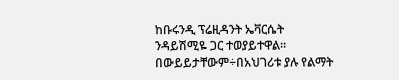ከቡሩንዲ ፕሬዚዳንት ኤቫርሴት ንዳይሽሚዬ ጋር ተወያይተዋል፡፡ በውይይታቸውም÷በአህገሪቱ ያሉ የልማት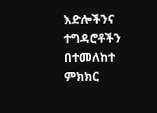እድሎችንና ተግዳሮቶችን በተመለከተ ምክክር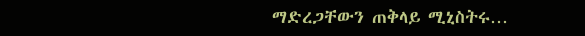ማድረጋቸውን ጠቅላይ ሚኒስትሩ…